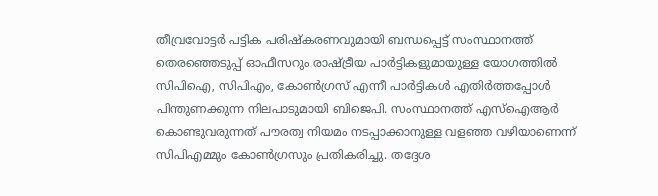തീവ്രവോട്ടർ പട്ടിക പരിഷ്കരണവുമായി ബന്ധപ്പെട്ട് സംസ്ഥാനത്ത് തെരഞ്ഞെടുപ്പ് ഓഫീസറും രാഷ്ട്രീയ പാർട്ടികളുമായുള്ള യോഗത്തിൽ സിപിഐ, സിപിഎം, കോൺഗ്രസ് എന്നീ പാർട്ടികൾ എതിർത്തപ്പോൾ പിന്തുണക്കുന്ന നിലപാടുമായി ബിജെപി. സംസ്ഥാനത്ത് എസ്ഐആർ കൊണ്ടുവരുന്നത് പൗരത്വ നിയമം നടപ്പാക്കാനുള്ള വളഞ്ഞ വഴിയാണെന്ന് സിപിഎമ്മും കോൺഗ്രസും പ്രതികരിച്ചു. തദ്ദേശ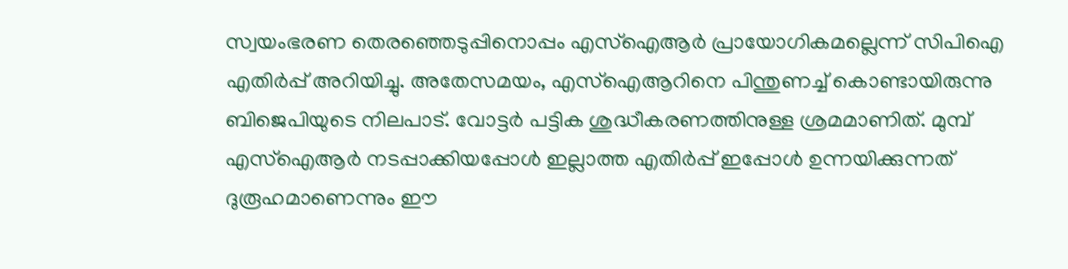സ്വയംഭരണ തെരഞ്ഞെടുപ്പിനൊപ്പം എസ്ഐആർ പ്രായോഗികമല്ലെന്ന് സിപിഐ എതിർപ്പ് അറിയിച്ചു. അതേസമയം, എസ്ഐആറിനെ പിന്തുണച്ച് കൊണ്ടായിരുന്നു ബിജെപിയുടെ നിലപാട്. വോട്ടർ പട്ടിക ശുദ്ധീകരണത്തിനുള്ള ശ്രമമാണിത്. മുമ്പ് എസ്ഐആർ നടപ്പാക്കിയപ്പോൾ ഇല്ലാത്ത എതിർപ്പ് ഇപ്പോൾ ഉന്നയിക്കുന്നത് ദുരൂഹമാണെന്നും ഈ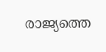രാജ്യത്തെ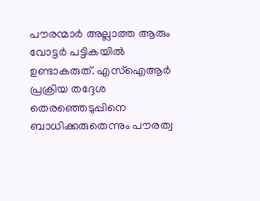പൗരന്മാർ അല്ലാത്ത ആരും വോട്ടർ പട്ടികയിൽ ഉണ്ടാകരുത്. എസ്ഐആർ പ്രക്രിയ തദ്ദേശ തെരഞ്ഞെടുപ്പിനെ ബാധിക്കരുതെന്നും പൗരത്വ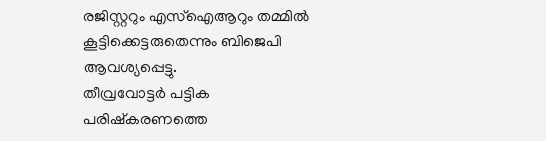രജിസ്റ്ററും എസ്ഐആറും തമ്മിൽ കൂട്ടിക്കെട്ടരുതെന്നും ബിജെപി ആവശ്യപ്പെട്ടു.
തീവ്രവോട്ടർ പട്ടിക പരിഷ്കരണത്തെ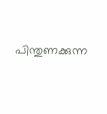പിന്തുണക്കുന്ന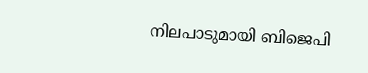നിലപാടുമായി ബിജെപി